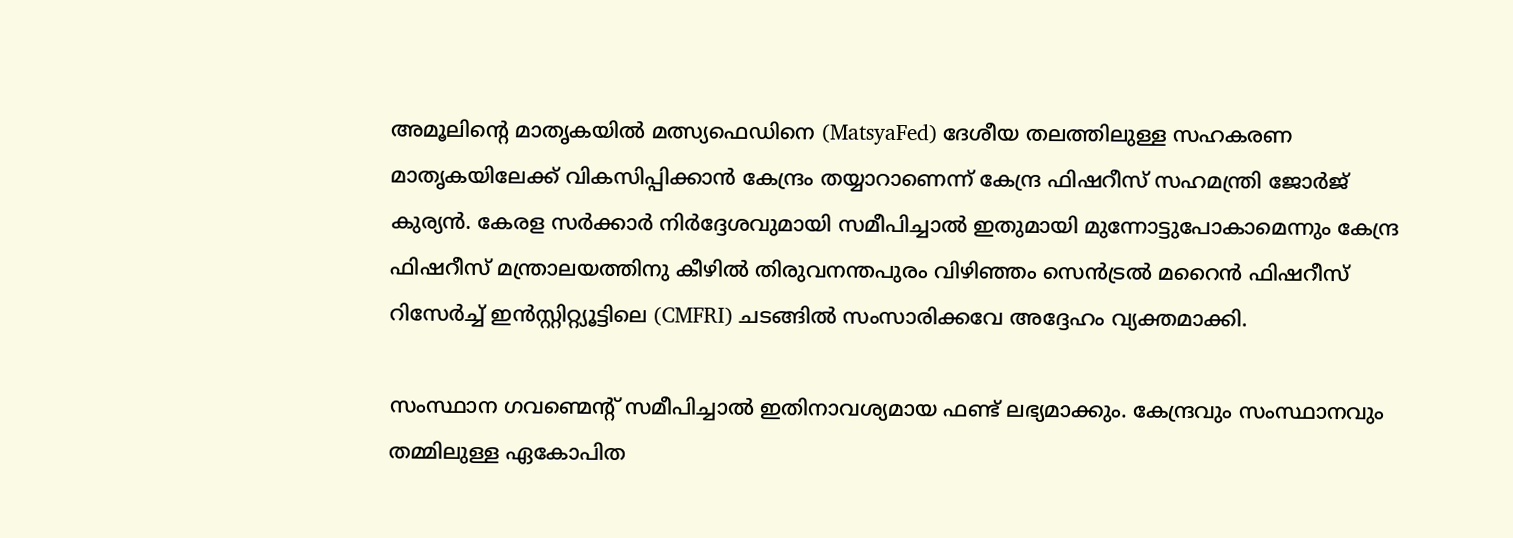അമൂലിന്റെ മാതൃകയിൽ മത്സ്യഫെഡിനെ (MatsyaFed) ദേശീയ തലത്തിലുള്ള സഹകരണ മാതൃകയിലേക്ക് വികസിപ്പിക്കാൻ കേന്ദ്രം തയ്യാറാണെന്ന് കേന്ദ്ര ഫിഷറീസ് സഹമന്ത്രി ജോർജ് കുര്യൻ. കേരള സർക്കാർ നിർദ്ദേശവുമായി സമീപിച്ചാൽ ഇതുമായി മുന്നോട്ടുപോകാമെന്നും കേന്ദ്ര ഫിഷറീസ് മന്ത്രാലയത്തിനു കീഴിൽ തിരുവനന്തപുരം വിഴിഞ്ഞം സെൻട്രൽ മറൈൻ ഫിഷറീസ് റിസേർച്ച് ഇൻസ്റ്റിറ്റ്യൂട്ടിലെ (CMFRI) ചടങ്ങിൽ സംസാരിക്കവേ അദ്ദേഹം വ്യക്തമാക്കി.

സംസ്ഥാന ഗവണ്മെന്റ് സമീപിച്ചാൽ ഇതിനാവശ്യമായ ഫണ്ട് ലഭ്യമാക്കും. കേന്ദ്രവും സംസ്ഥാനവും തമ്മിലുള്ള ഏകോപിത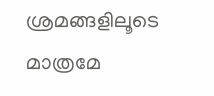ശ്രമങ്ങളിലൂടെ മാത്രമേ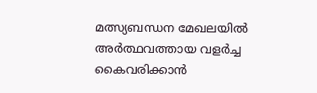മത്സ്യബന്ധന മേഖലയിൽ അർത്ഥവത്തായ വളർച്ച കൈവരിക്കാൻ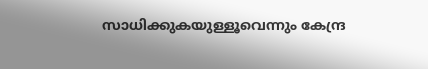സാധിക്കുകയുള്ളൂവെന്നും കേന്ദ്ര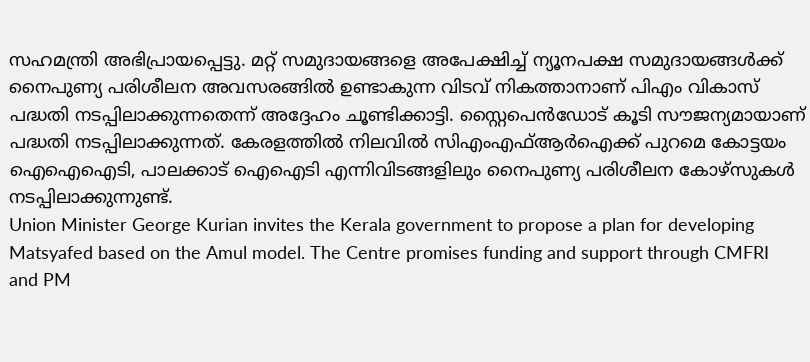സഹമന്ത്രി അഭിപ്രായപ്പെട്ടു. മറ്റ് സമുദായങ്ങളെ അപേക്ഷിച്ച് ന്യൂനപക്ഷ സമുദായങ്ങൾക്ക് നൈപുണ്യ പരിശീലന അവസരങ്ങിൽ ഉണ്ടാകുന്ന വിടവ് നികത്താനാണ് പിഎം വികാസ് പദ്ധതി നടപ്പിലാക്കുന്നതെന്ന് അദ്ദേഹം ചൂണ്ടിക്കാട്ടി. സ്റ്റൈപെൻഡോട് കൂടി സൗജന്യമായാണ് പദ്ധതി നടപ്പിലാക്കുന്നത്. കേരളത്തിൽ നിലവിൽ സിഎംഎഫ്ആർഐക്ക് പുറമെ കോട്ടയം ഐഐഐടി, പാലക്കാട് ഐഐടി എന്നിവിടങ്ങളിലും നൈപുണ്യ പരിശീലന കോഴ്സുകൾ നടപ്പിലാക്കുന്നുണ്ട്.
Union Minister George Kurian invites the Kerala government to propose a plan for developing Matsyafed based on the Amul model. The Centre promises funding and support through CMFRI and PM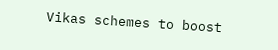Vikas schemes to boost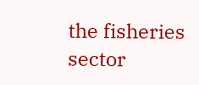the fisheries sector